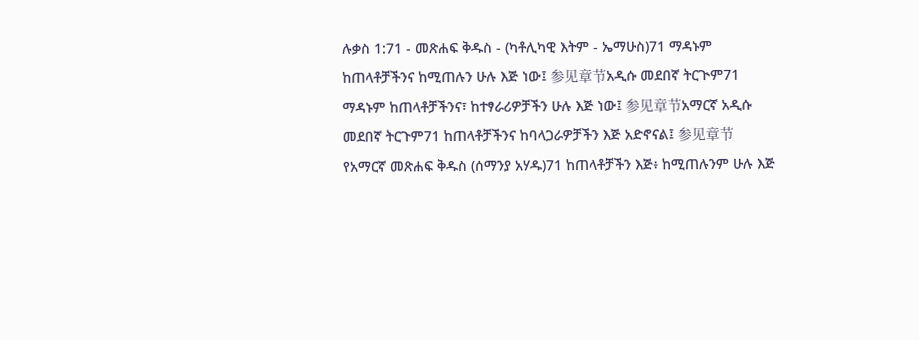ሉቃስ 1:71 - መጽሐፍ ቅዱስ - (ካቶሊካዊ እትም - ኤማሁስ)71 ማዳኑም ከጠላቶቻችንና ከሚጠሉን ሁሉ እጅ ነው፤ 参见章节አዲሱ መደበኛ ትርጒም71 ማዳኑም ከጠላቶቻችንና፣ ከተፃራሪዎቻችን ሁሉ እጅ ነው፤ 参见章节አማርኛ አዲሱ መደበኛ ትርጉም71 ከጠላቶቻችንና ከባላጋራዎቻችን እጅ አድኖናል፤ 参见章节የአማርኛ መጽሐፍ ቅዱስ (ሰማንያ አሃዱ)71 ከጠላቶቻችን እጅ፥ ከሚጠሉንም ሁሉ እጅ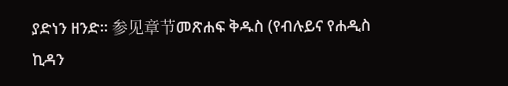ያድነን ዘንድ። 参见章节መጽሐፍ ቅዱስ (የብሉይና የሐዲስ ኪዳን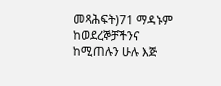መጻሕፍት)71 ማዳኑም ከወደረኞቻችንና ከሚጠሉን ሁሉ እጅ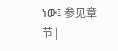ነው፤ 参见章节 |